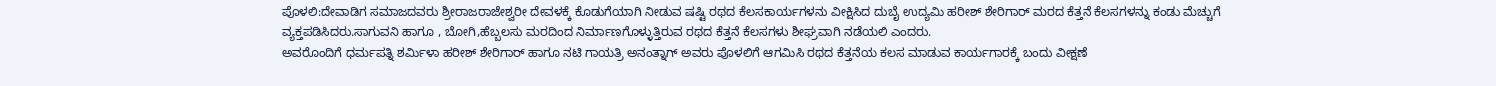ಪೊಳಲಿ:ದೇವಾಡಿಗ ಸಮಾಜದವರು ಶ್ರೀರಾಜರಾಜೇಶ್ವರೀ ದೇವಳಕ್ಕೆ ಕೊಡುಗೆಯಾಗಿ ನೀಡುವ ಷಷ್ಟಿ ರಥದ ಕೆಲಸಕಾರ್ಯಗಳನು ವೀಕ್ಷಿಸಿದ ದುಬೈ ಉದ್ಯಮಿ ಹರೀಶ್ ಶೇರಿಗಾರ್ ಮರದ ಕೆತ್ತನೆ ಕೆಲಸಗಳನ್ನು ಕಂಡು ಮೆಚ್ಚುಗೆ ವ್ಯಕ್ತಪಡಿಸಿದರು.ಸಾಗುವನಿ ಹಾಗೂ , ಬೋಗಿ,ಹೆಬ್ಬಲಸು ಮರದಿಂದ ನಿರ್ಮಾಣಗೊಳ್ಳುತ್ತಿರುವ ರಥದ ಕೆತ್ತನೆ ಕೆಲಸಗಳು ಶೀಘ್ರವಾಗಿ ನಡೆಯಲಿ ಎಂದರು.
ಅವರೊಂದಿಗೆ ಧರ್ಮಪತ್ನಿ ಶರ್ಮಿಳಾ ಹರೀಶ್ ಶೇರಿಗಾರ್ ಹಾಗೂ ನಟಿ ಗಾಯತ್ರಿ ಅನಂತ್ನಾಗ್ ಅವರು ಪೊಳಲಿಗೆ ಆಗಮಿಸಿ ರಥದ ಕೆತ್ತನೆಯ ಕಲಸ ಮಾಡುವ ಕಾರ್ಯಗಾರಕ್ಕೆ ಬಂದು ವೀಕ್ಷಣೆ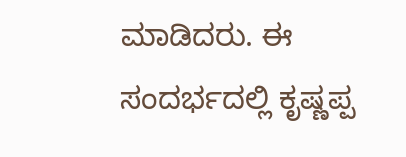ಮಾಡಿದರು. ಈ ಸಂದರ್ಭದಲ್ಲಿ ಕೃಷ್ಣಪ್ಪ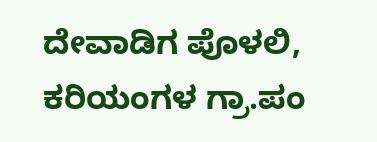ದೇವಾಡಿಗ ಪೊಳಲಿ, ಕರಿಯಂಗಳ ಗ್ರಾ.ಪಂ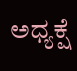ಅಧ್ಯಕ್ಷೆ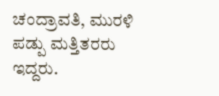ಚಂದ್ರಾವತಿ, ಮುರಳಿ ಪಡ್ಪು ಮತ್ತಿತರರು ಇದ್ದರು.